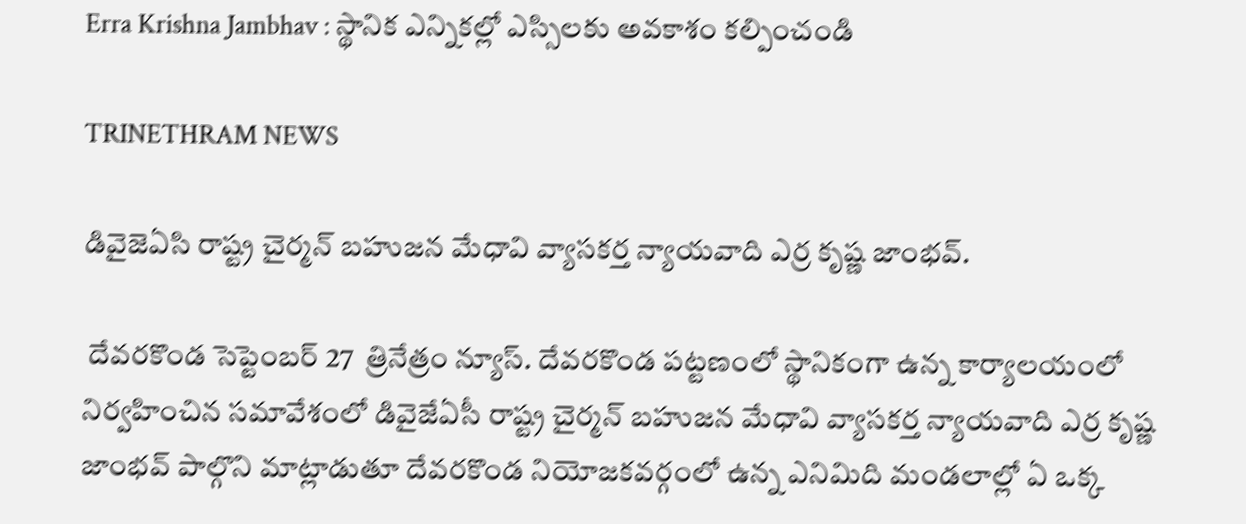Erra Krishna Jambhav : స్థానిక ఎన్నికల్లో ఎస్సిలకు అవకాశం కల్పించండి

TRINETHRAM NEWS

డివైజెఏసి రాష్ట్ర చైర్మన్ బహుజన మేధావి వ్యాసకర్త న్యాయవాది ఎర్ర కృష్ణ జాంభవ్.

 దేవరకొండ సెప్టెంబర్ 27  త్రినేత్రం న్యూస్. దేవరకొండ పట్టణంలో స్థానికంగా ఉన్న కార్యాలయంలో నిర్వహించిన సమావేశంలో డివైజేఏసీ రాష్ట్ర చైర్మన్ బహుజన మేధావి వ్యాసకర్త న్యాయవాది ఎర్ర కృష్ణ జాంభవ్ పాల్గొని మాట్లాడుతూ దేవరకొండ నియోజకవర్గంలో ఉన్న ఎనిమిది మండలాల్లో ఏ ఒక్క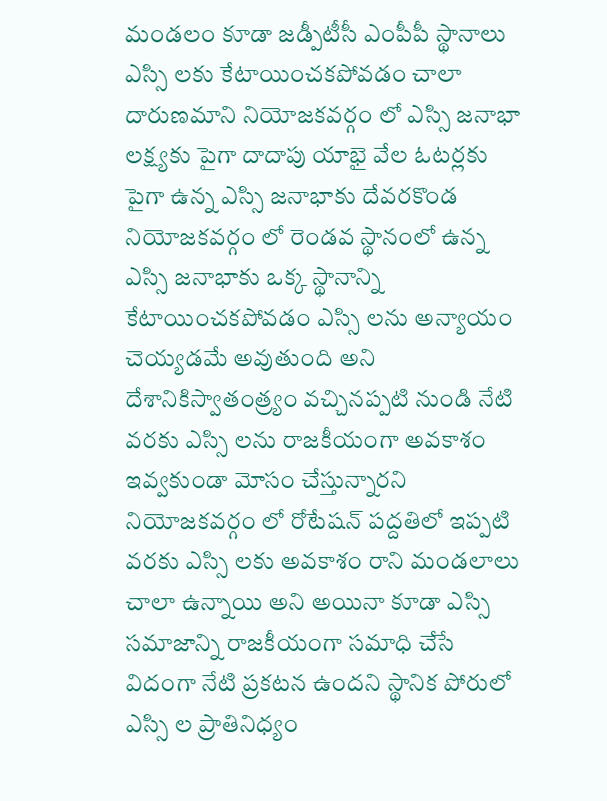మండలం కూడా జడ్పీటీసీ ఎంపీపీ స్థానాలు ఎస్సి లకు కేటాయించకపోవడం చాలా దారుణమాని నియోజకవర్గం లో ఎస్సి జనాభా లక్ష్యకు పైగా దాదాపు యాభై వేల ఓటర్లకు పైగా ఉన్న ఎస్సి జనాభాకు దేవరకొండ నియోజకవర్గం లో రెండవ స్థానంలో ఉన్న ఎస్సి జనాభాకు ఒక్క స్థానాన్ని కేటాయించకపోవడం ఎస్సి లను అన్యాయం చెయ్యడమే అవుతుంది అని  దేశానికిస్వాతంత్ర్యం వచ్చినప్పటి నుండి నేటి వరకు ఎస్సి లను రాజకీయంగా అవకాశం ఇవ్వకుండా మోసం చేస్తున్నారని నియోజకవర్గం లో రోటేషన్ పద్దతిలో ఇప్పటి వరకు ఎస్సి లకు అవకాశం రాని మండలాలు చాలా ఉన్నాయి అని అయినా కూడా ఎస్సి సమాజాన్ని రాజకీయంగా సమాధి చేసే విదంగా నేటి ప్రకటన ఉందని స్థానిక పోరులో ఎస్సి ల ప్రాతినిధ్యం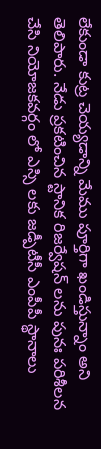లేకుండా కుట్ర చెయ్యడాన్ని మేము పూర్తిగా ఖండిస్తున్నాం అని తెలిపారు. నేడు ప్రకటించిన స్టానిక రిజర్వేషన్ లను పునః పరిశీలన చేసి నియోజకవర్గం లో ఎస్సి లకు జడ్పీటీసీ ఎంపీపీ స్థానాలు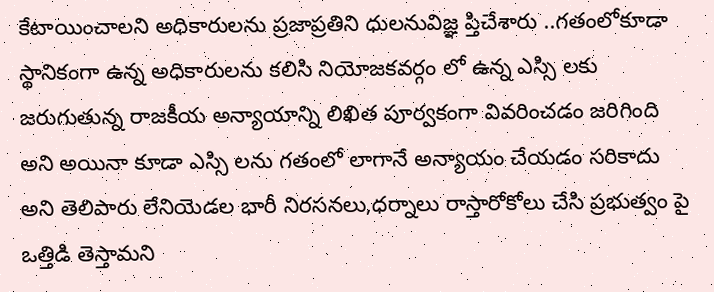కేటాయించాలని అధికారులను ప్రజాప్రతిని ధులనువిజ్ఞ ప్తిచేశారు ..గతంలోకూడా స్థానికంగా ఉన్న అధికారులను కలిసి నియోజకవర్గం లో ఉన్న ఎస్సి లకు జరుగుతున్న రాజకీయ అన్యాయాన్ని లిఖిత పూర్వకంగా వివరించడం జరిగింది అని అయినా కూడా ఎస్సి లను గతంలో లాగానే అన్యాయం చేయడం సరికాదు అని తెలిపారు లేనియెడల భారీ నిరసనలు,ధర్నాలు రాస్తారోకోలు చేసి ప్రభుత్వం పై ఒత్తిడి తెస్తామని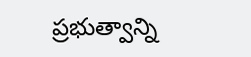ప్రభుత్వాన్ని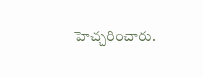హెచ్చరించారు.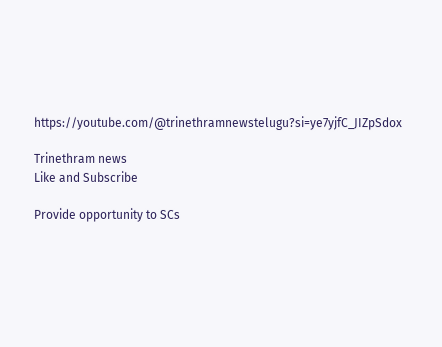https://youtube.com/@trinethramnewstelugu?si=ye7yjfC_JIZpSdox

Trinethram news
Like and Subscribe

Provide opportunity to SCs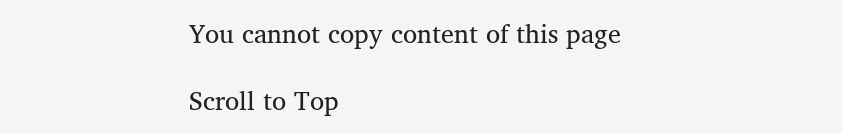You cannot copy content of this page

Scroll to Top